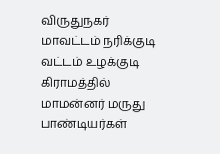விருதுநகர் மாவட்டம் நரிக்குடி வட்டம் உழக்குடி கிராமத்தில் மாமன்னர் மருது பாண்டியர்கள்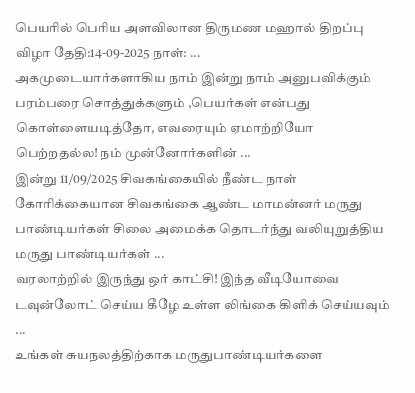பெயரில் பெரிய அளவிலான திருமண மஹால் திறப்பு விழா தேதி:14-09-2025 நாள்: ...
அகமுடையார்களாகிய நாம் இன்று நாம் அனுபவிக்கும் பரம்பரை சொத்துக்களும் ,பெயர்கள் என்பது கொள்ளையடித்தோ, எவரையும் ஏமாற்றியோ பெற்றதல்ல! நம் முன்னோர்களின் ...
இன்று 11/09/2025 சிவகங்கையில் நீண்ட நாள் கோரிக்கையான சிவகங்கை ஆண்ட மாமன்னர் மருது பாண்டியர்கள் சிலை அமைக்க தொடர்ந்து வலியுறுத்திய மருது பாண்டியர்கள் ...
வரலாற்றில் இருந்து ஒர் காட்சி! இந்த வீடியோவை டவுன்லோட் செய்ய கீழே உள்ள லிங்கை கிளிக் செய்யவும் ...
உங்கள் சுயநலத்திற்காக மருதுபாண்டியர்களை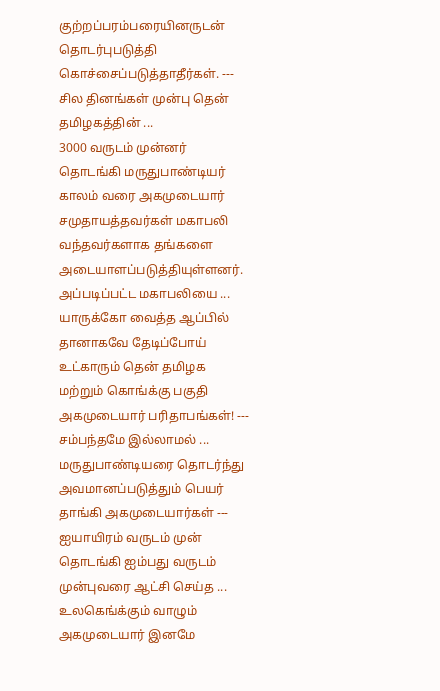குற்றப்பரம்பரையினருடன் தொடர்புபடுத்தி கொச்சைப்படுத்தாதீர்கள். --- சில தினங்கள் முன்பு தென் தமிழகத்தின் ...
3000 வருடம் முன்னர் தொடங்கி மருதுபாண்டியர் காலம் வரை அகமுடையார் சமுதாயத்தவர்கள் மகாபலி வந்தவர்களாக தங்களை அடையாளப்படுத்தியுள்ளனர். அப்படிப்பட்ட மகாபலியை ...
யாருக்கோ வைத்த ஆப்பில் தானாகவே தேடிப்போய் உட்காரும் தென் தமிழக மற்றும் கொங்க்கு பகுதி அகமுடையார் பரிதாபங்கள்! --- சம்பந்தமே இல்லாமல் ...
மருதுபாண்டியரை தொடர்ந்து அவமானப்படுத்தும் பெயர் தாங்கி அகமுடையார்கள் --- ஐயாயிரம் வருடம் முன் தொடங்கி ஐம்பது வருடம் முன்புவரை ஆட்சி செய்த ...
உலகெங்க்கும் வாழும் அகமுடையார் இனமே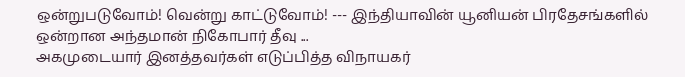ஒன்றுபடுவோம்! வென்று காட்டுவோம்! --- இந்தியாவின் யூனியன் பிரதேசங்களில் ஒன்றான அந்தமான் நிகோபார் தீவு ...
அகமுடையார் இனத்தவர்கள் எடுப்பித்த விநாயகர்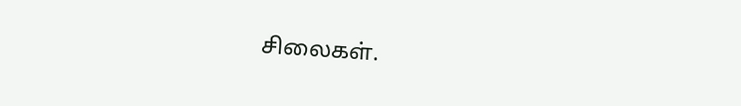சிலைகள்.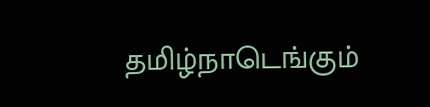தமிழ்நாடெங்கும்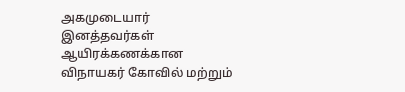அகமுடையார் இனத்தவர்கள் ஆயிரக்கணக்கான விநாயகர் கோவில் மற்றும்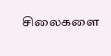சிலைகளை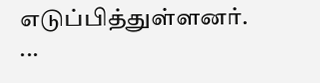எடுப்பித்துள்ளனர். ...